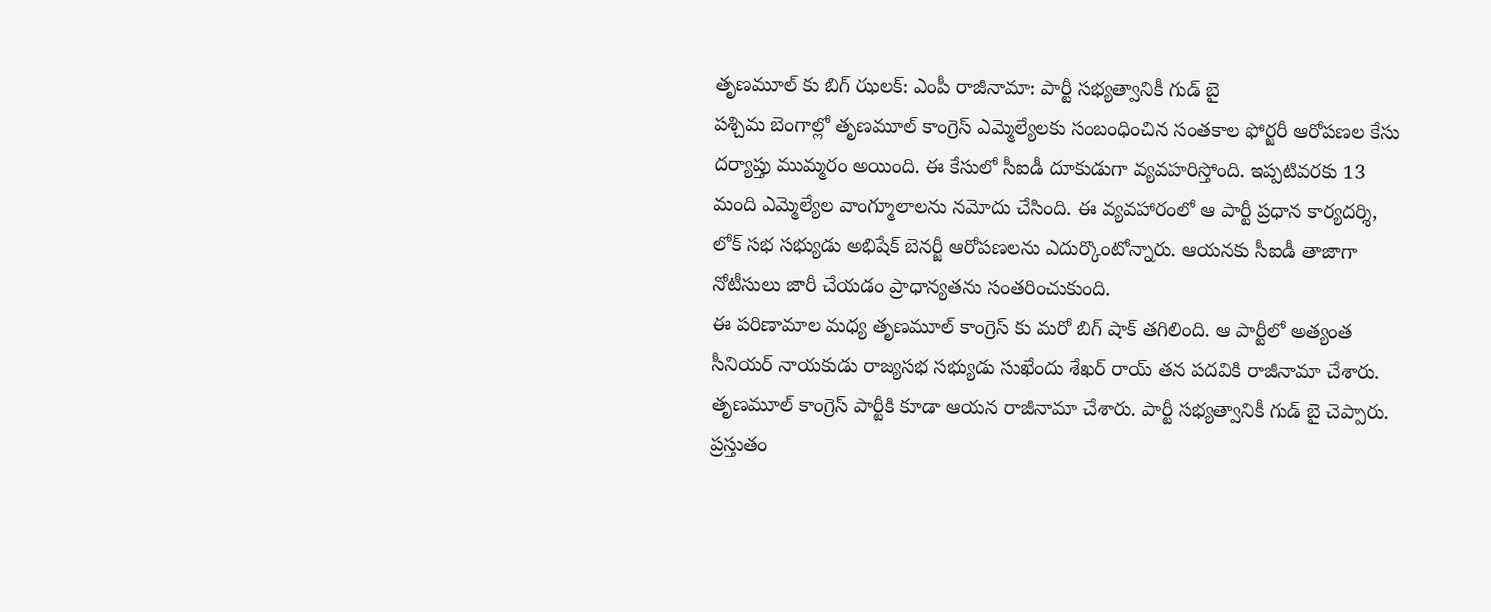తృణమూల్ కు బిగ్ ఝలక్: ఎంపీ రాజీనామా: పార్టీ సభ్యత్వానికీ గుడ్ బై
పశ్చిమ బెంగాల్లో తృణమూల్ కాంగ్రెస్ ఎమ్మెల్యేలకు సంబంధించిన సంతకాల ఫోర్జరీ ఆరోపణల కేసు దర్యాప్తు ముమ్మరం అయింది. ఈ కేసులో సీఐడీ దూకుడుగా వ్యవహరిస్తోంది. ఇప్పటివరకు 13 మంది ఎమ్మెల్యేల వాంగ్మూలాలను నమోదు చేసింది. ఈ వ్యవహారంలో ఆ పార్టీ ప్రధాన కార్యదర్శి, లోక్ సభ సభ్యుడు అభిషేక్ బెనర్జీ ఆరోపణలను ఎదుర్కొంటోన్నారు. ఆయనకు సీఐడీ తాజాగా నోటీసులు జారీ చేయడం ప్రాధాన్యతను సంతరించుకుంది.
ఈ పరిణామాల మధ్య తృణమూల్ కాంగ్రెస్ కు మరో బిగ్ షాక్ తగిలింది. ఆ పార్టీలో అత్యంత సీనియర్ నాయకుడు రాజ్యసభ సభ్యుడు సుఖేందు శేఖర్ రాయ్ తన పదవికి రాజీనామా చేశారు. తృణమూల్ కాంగ్రెస్ పార్టీకి కూడా ఆయన రాజీనామా చేశారు. పార్టీ సభ్యత్వానికీ గుడ్ బై చెప్పారు. ప్రస్తుతం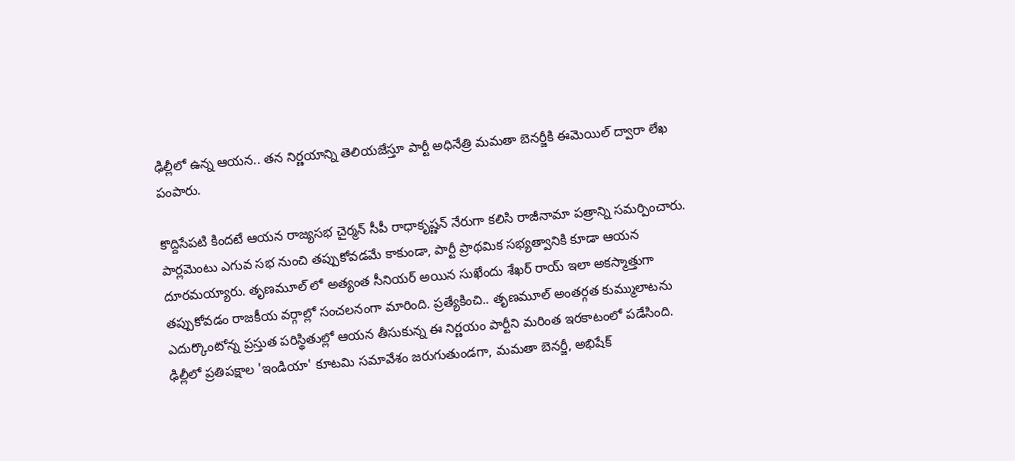ఢిల్లీలో ఉన్న ఆయన.. తన నిర్ణయాన్ని తెలియజేస్తూ పార్టీ అధినేత్రి మమతా బెనర్జీకి ఈమెయిల్ ద్వారా లేఖ పంపారు.

కొద్దిసేపటి కిందటే ఆయన రాజ్యసభ చైర్మన్ సీపీ రాధాకృష్ణన్ నేరుగా కలిసి రాజీనామా పత్రాన్ని సమర్పించారు. పార్లమెంటు ఎగువ సభ నుంచి తప్పుకోవడమే కాకుండా, పార్టీ ప్రాథమిక సభ్యత్వానికి కూడా ఆయన దూరమయ్యారు. తృణమూల్ లో అత్యంత సీనియర్ అయిన సుఖేందు శేఖర్ రాయ్ ఇలా అకస్మాత్తుగా తప్పుకోవడం రాజకీయ వర్గాల్లో సంచలనంగా మారింది. ప్రత్యేకించి.. తృణమూల్ అంతర్గత కుమ్ములాటను ఎదుర్కొంటోన్న ప్రస్తుత పరిస్థితుల్లో ఆయన తీసుకున్న ఈ నిర్ణయం పార్టీని మరింత ఇరకాటంలో పడేసింది.
ఢిల్లీలో ప్రతిపక్షాల 'ఇండియా' కూటమి సమావేశం జరుగుతుండగా, మమతా బెనర్జీ, అభిషేక్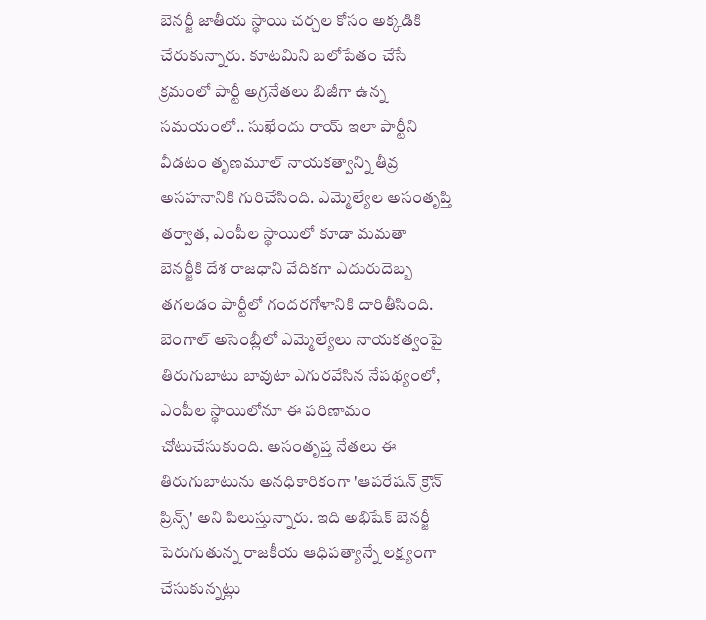బెనర్జీ జాతీయ స్థాయి చర్చల కోసం అక్కడికి చేరుకున్నారు. కూటమిని బలోపేతం చేసే క్రమంలో పార్టీ అగ్రనేతలు బిజీగా ఉన్న సమయంలో.. సుఖేందు రాయ్ ఇలా పార్టీని వీడటం తృణమూల్ నాయకత్వాన్ని తీవ్ర అసహనానికి గురిచేసింది. ఎమ్మెల్యేల అసంతృప్తి తర్వాత, ఎంపీల స్థాయిలో కూడా మమతా బెనర్జీకి దేశ రాజధాని వేదికగా ఎదురుదెబ్బ తగలడం పార్టీలో గందరగోళానికి దారితీసింది.
బెంగాల్ అసెంబ్లీలో ఎమ్మెల్యేలు నాయకత్వంపై తిరుగుబాటు బావుటా ఎగురవేసిన నేపథ్యంలో, ఎంపీల స్థాయిలోనూ ఈ పరిణామం చోటుచేసుకుంది. అసంతృప్త నేతలు ఈ తిరుగుబాటును అనధికారికంగా 'ఆపరేషన్ క్రౌన్ ప్రిన్స్' అని పిలుస్తున్నారు. ఇది అభిషేక్ బెనర్జీ పెరుగుతున్న రాజకీయ ఆధిపత్యాన్నే లక్ష్యంగా చేసుకున్నట్లు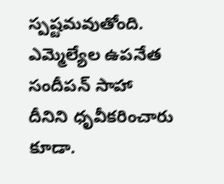స్పష్టమవుతోంది. ఎమ్మెల్యేల ఉపనేత సందీపన్ సాహా దీనిని ధృవీకరించారు కూడా.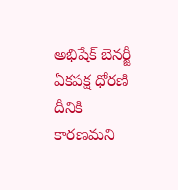అభిషేక్ బెనర్జీ ఏకపక్ష ధోరణి దీనికి కారణమని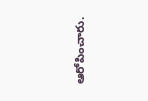ఆరోపించారు.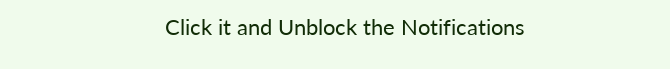Click it and Unblock the Notifications